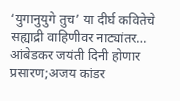‘युगानुयुगे तुच’ या दीर्घ कवितेचे सह्याद्री वाहिणीवर नाट्यांतर…
आंबेडकर जयंती दिनी होणार प्रसारण;अजय कांडर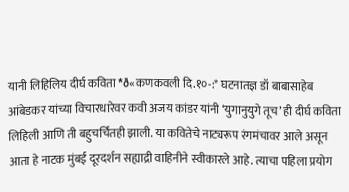यानी लिहिलिय दीर्घ कविता *ð«कणकवली दि.१०-:* घटनातज्ञ डॉ बाबासाहेब आंबेडकर यांच्या विचारधारेवर कवी अजय कांडर यांनी ‘युगानुयुगे तूच’ ही दीर्घ कविता लिहिली आणि ती बहुचर्चितही झाली. या कवितेचे नाट्यरूप रंगमंचावर आले असून आता हे नाटक मुंबई दूरदर्शन सह्याद्री वाहिनीने स्वीकारले आहे. त्याचा पहिला प्रयोग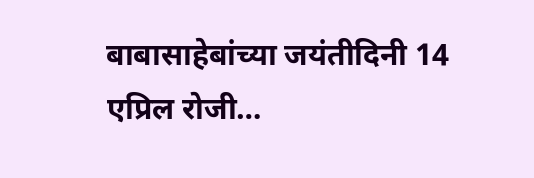बाबासाहेबांच्या जयंतीदिनी 14 एप्रिल रोजी…